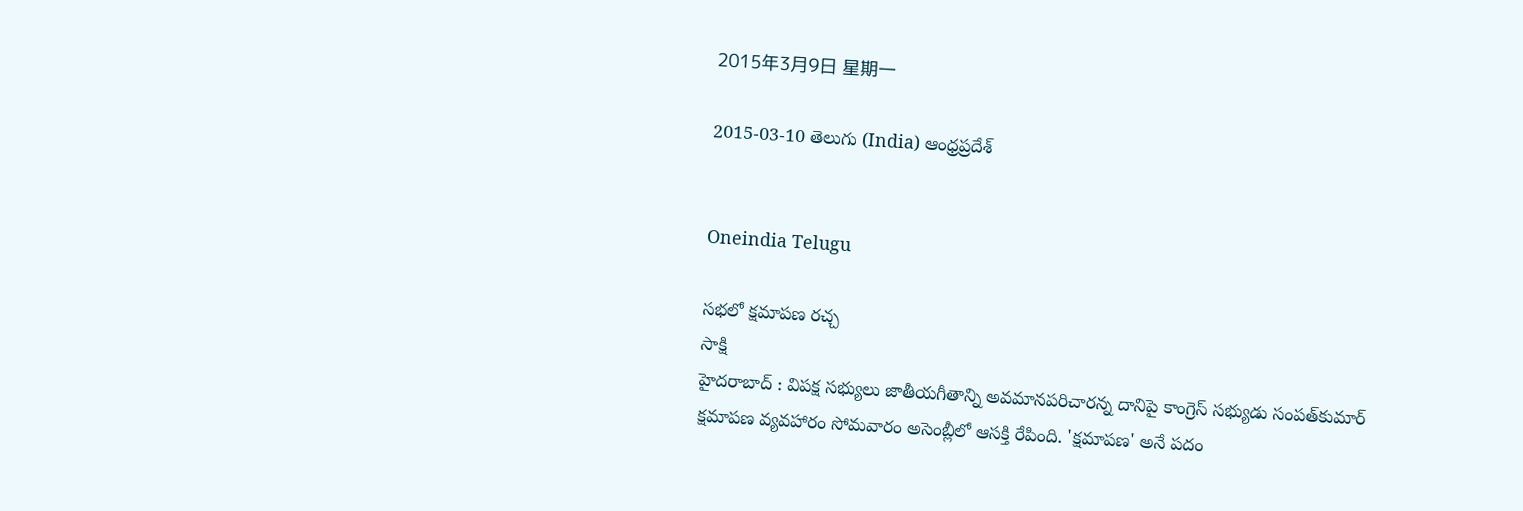2015年3月9日 星期一

2015-03-10 తెలుగు (India) ఆంధ్రప్రదేశ్


Oneindia Telugu

సభలో క్షమాపణ రచ్చ
సాక్షి
హైదరాబాద్ : విపక్ష సభ్యులు జాతీయగీతాన్ని అవమానపరిచారన్న దానిపై కాంగ్రెస్ సభ్యుడు సంపత్‌కుమార్ క్షమాపణ వ్యవహారం సోమవారం అసెంబ్లీలో ఆసక్తి రేపింది. 'క్షమాపణ' అనే పదం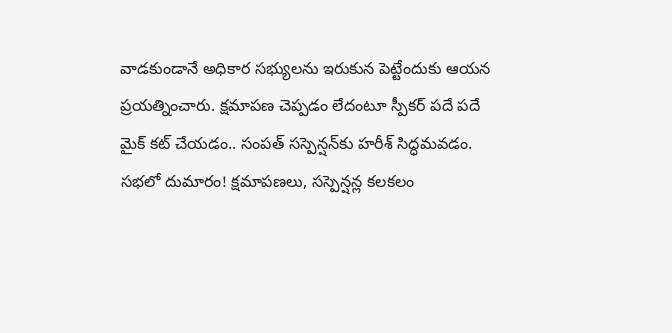వాడకుండానే అధికార సభ్యులను ఇరుకున పెట్టేందుకు ఆయన ప్రయత్నించారు. క్షమాపణ చెప్పడం లేదంటూ స్పీకర్ పదే పదే మైక్ కట్ చేయడం.. సంపత్ సస్పెన్షన్‌కు హరీశ్ సిద్ధమవడం.
సభలో దుమారం! క్షమాపణలు, సస్పెన్షన్ల కలకలం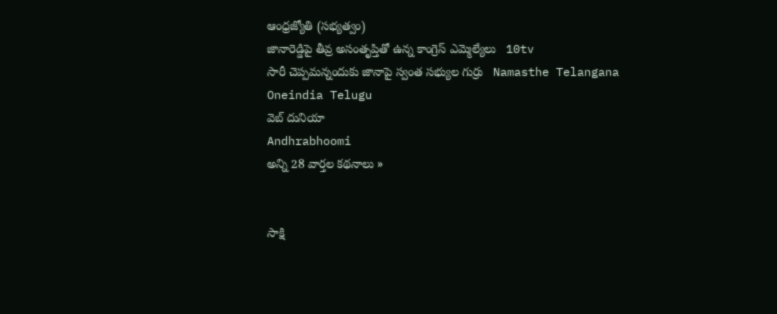ఆంధ్రజ్యోతి (సభ్యత్వం)
జానారెడ్డిపై తీవ్ర అసంతృప్తితో ఉన్న కాంగ్రెస్‌ ఎమ్మెల్యేలు   10tv
సారీ చెప్పమన్నందుకు జానాపై స్వంత సభ్యుల గుర్రు   Namasthe Telangana
Oneindia Telugu
వెబ్ దునియా
Andhrabhoomi
అన్ని 28 వార్తల కథనాలు »


సాక్షి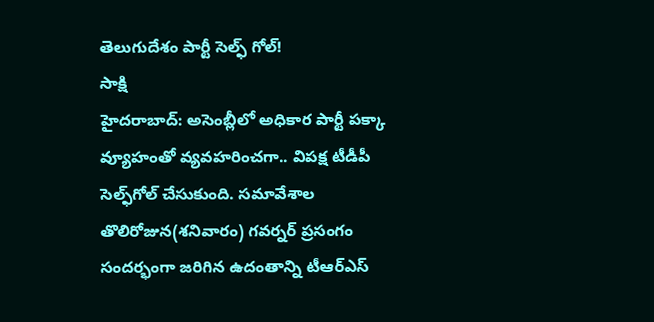తెలుగుదేశం పార్టీ సెల్ఫ్ గోల్!
సాక్షి
హైదరాబాద్: అసెంబ్లీలో అధికార పార్టీ పక్కా వ్యూహంతో వ్యవహరించగా.. విపక్ష టీడీపీ సెల్ఫ్‌గోల్ చేసుకుంది. సమావేశాల తొలిరోజున(శనివారం) గవర్నర్ ప్రసంగం సందర్భంగా జరిగిన ఉదంతాన్ని టీఆర్‌ఎస్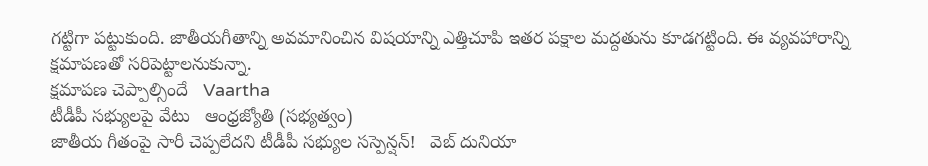గట్టిగా పట్టుకుంది. జాతీయగీతాన్ని అవమానించిన విషయాన్ని ఎత్తిచూపి ఇతర పక్షాల మద్దతును కూడగట్టింది. ఈ వ్యవహారాన్ని క్షమాపణతో సరిపెట్టాలనుకున్నా.
క్షమాపణ చెప్పాల్సిందే   Vaartha
టీడీపీ సభ్యులపై వేటు   ఆంధ్రజ్యోతి (సభ్యత్వం)
జాతీయ గీతంపై సారీ చెప్పలేదని టీడీపీ సభ్యుల సస్పెన్షన్!   వెబ్ దునియా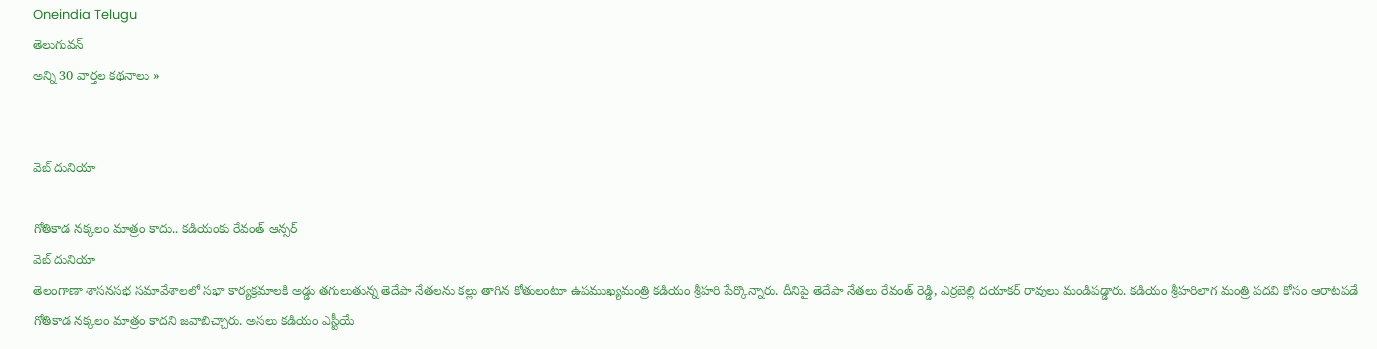Oneindia Telugu
తెలుగువన్
అన్ని 30 వార్తల కథనాలు »


వెబ్ దునియా

గోతికాడ నక్కలం మాత్రం కాదు.. కడియంకు రేవంత్ ఆన్సర్
వెబ్ దునియా
తెలంగాణా శాసనసభ సమావేశాలలో సభా కార్యక్రమాలకి అడ్డు తగులుతున్న తెదేపా నేతలను కల్లు తాగిన కోతులంటూ ఉపముఖ్యమంత్రి కడియం శ్రీహరి పేర్కొన్నారు. దీనిపై తెదేపా నేతలు రేవంత్ రెడ్డి, ఎర్రబెల్లి దయాకర్ రావులు మండిపడ్డారు. కడియం శ్రీహరిలాగ మంత్రి పదవి కోసం ఆరాటపడే గోతికాడ నక్కలం మాత్రం కాదని జవాబిచ్చారు. అసలు కడియం ఎస్టీయే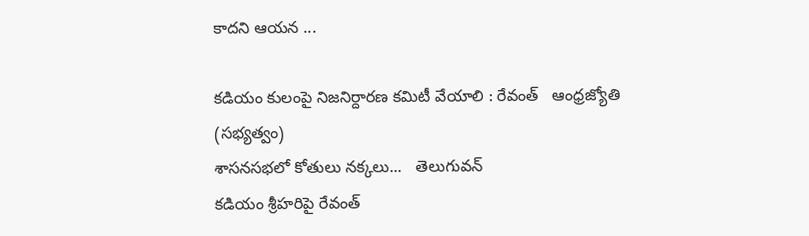కాదని ఆయన ...

కడియం కులంపై నిజనిర్దారణ కమిటీ వేయాలి : రేవంత్‌   ఆంధ్రజ్యోతి (సభ్యత్వం)
శాసనసభలో కోతులు నక్కలు...   తెలుగువన్
కడియం శ్రీహరిపై రేవంత్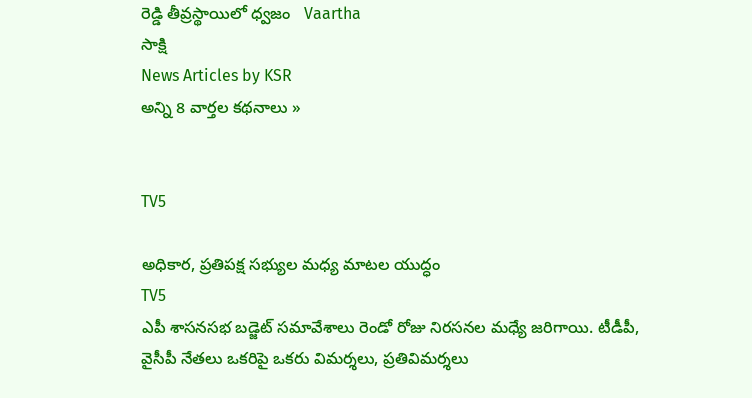రెడ్డి తీవ్రస్థాయిలో ధ్వజం   Vaartha
సాక్షి
News Articles by KSR
అన్ని 8 వార్తల కథనాలు »


TV5

అధికార, ప్రతిపక్ష సభ్యుల మధ్య మాటల యుద్ధం
TV5
ఎపీ శాసనసభ బడ్జెట్ సమావేశాలు రెండో రోజు నిరసనల మధ్యే జరిగాయి. టీడీపీ, వైసీపీ నేతలు ఒకరిపై ఒకరు విమర్శలు, ప్రతివిమర్శలు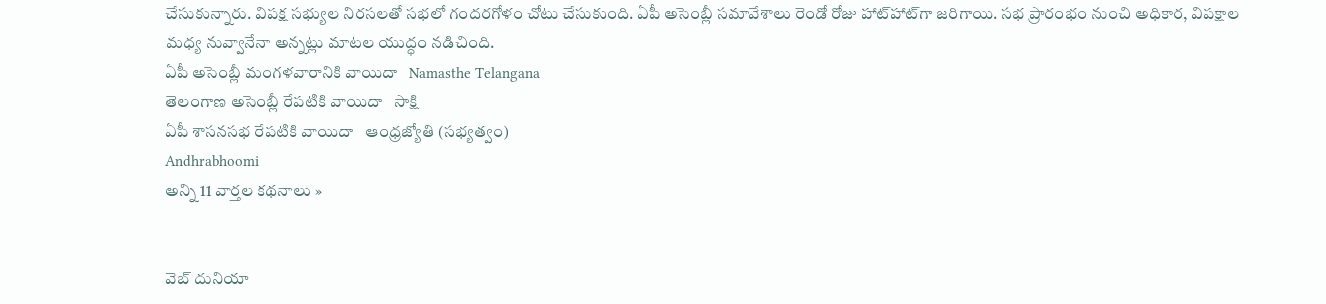చేసుకున్నారు. విపక్ష సభ్యుల నిరసలతో సభలో గందరగోళం చోటు చేసుకుంది. ఏపీ అసెంబ్లీ సమావేశాలు రెండో రోజు హాట్‌హాట్‌గా జరిగాయి. సభ ప్రారంభం నుంచి అధికార, విపక్షాల మధ్య నువ్వానేనా అన్నట్లు మాటల యుద్ధం నడిచింది.
ఏపీ అసెంబ్లీ మంగళవారానికి వాయిదా   Namasthe Telangana
తెలంగాణ అసెంబ్లీ రేపటికి వాయిదా   సాక్షి
ఏపీ శాసనసభ రేపటికి వాయిదా   ఆంధ్రజ్యోతి (సభ్యత్వం)
Andhrabhoomi
అన్ని 11 వార్తల కథనాలు »


వెబ్ దునియా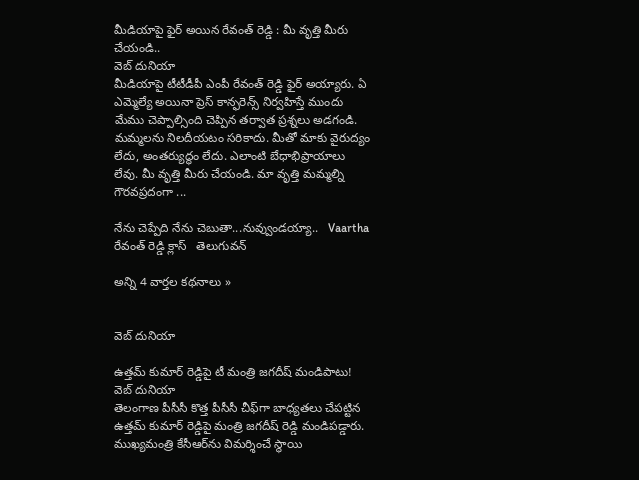మీడియాపై ఫైర్ అయిన రేవంత్ రెడ్డి : మీ వృత్తి మీరు చేయండి..
వెబ్ దునియా
మీడియాపై టీటీడీపీ ఎంపీ రేవంత్ రెడ్డి ఫైర్ అయ్యారు. ఏ ఎమ్మెల్యే అయినా ప్రెస్ కాన్ఫరెన్స్ నిర్వహిస్తే ముందు మేము చెప్పాల్సింది చెప్పిన తర్వాత ప్రశ్నలు అడగండి. మమ్మలను నిలదీయటం సరికాదు. మీతో మాకు వైరుద్యం లేదు, అంతర్యుద్ధం లేదు. ఎలాంటి బేధాభిప్రాయాలు లేవు. మీ వృత్తి మీరు చేయండి. మా వృత్తి మమ్మల్ని గౌరవప్రదంగా ...

నేను చెప్పేది నేను చెబుతా...నువ్వుండయ్యా..   Vaartha
రేవంత్ రెడ్డి క్లాస్   తెలుగువన్

అన్ని 4 వార్తల కథనాలు »


వెబ్ దునియా

ఉత్తమ్ కుమార్ రెడ్డిపై టీ మంత్రి జగదీష్ మండిపాటు!
వెబ్ దునియా
తెలంగాణ పీసీసీ కొత్త పీసీసీ చీఫ్‌గా బాధ్యతలు చేపట్టిన ఉత్తమ్ కుమార్ రెడ్డిపై మంత్రి జగదీష్ రెడ్డి మండిపడ్డారు. ముఖ్యమంత్రి కేసీఆర్‌ను విమర్శించే స్థాయి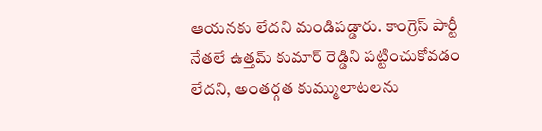ఆయనకు లేదని మండిపడ్డారు. కాంగ్రెస్ పార్టీ నేతలే ఉత్తమ్ కుమార్ రెడ్డిని పట్టించుకోవడం లేదని, అంతర్గత కుమ్ములాటలను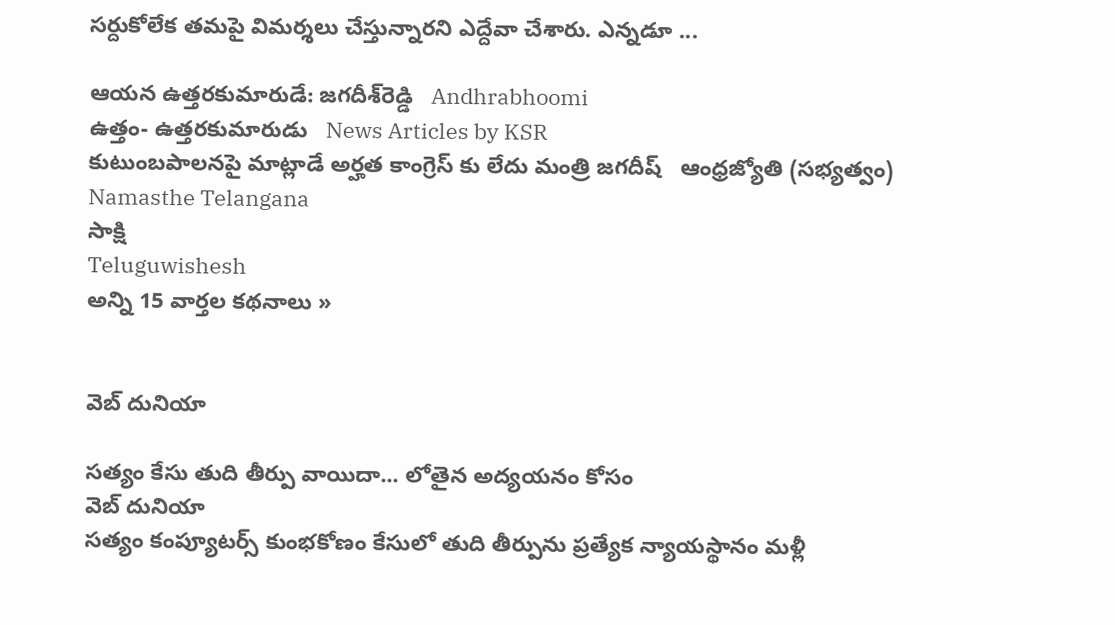సర్దుకోలేక తమపై విమర్శలు చేస్తున్నారని ఎద్దేవా చేశారు. ఎన్నడూ ...

ఆయన ఉత్తరకుమారుడే: జగదీశ్‌రెడ్డి   Andhrabhoomi
ఉత్తం- ఉత్తరకుమారుడు   News Articles by KSR
కుటుంబపాలనపై మాట్లాడే అర్హత కాంగ్రెస్ కు లేదు మంత్రి జగదీష్   ఆంధ్రజ్యోతి (సభ్యత్వం)
Namasthe Telangana
సాక్షి
Teluguwishesh
అన్ని 15 వార్తల కథనాలు »


వెబ్ దునియా

సత్యం కేసు తుది తీర్పు వాయిదా... లోతైన అద్యయనం కోసం
వెబ్ దునియా
సత్యం కంప్యూటర్స్ కుంభకోణం కేసులో తుది తీర్పును ప్రత్యేక న్యాయస్థానం మళ్లీ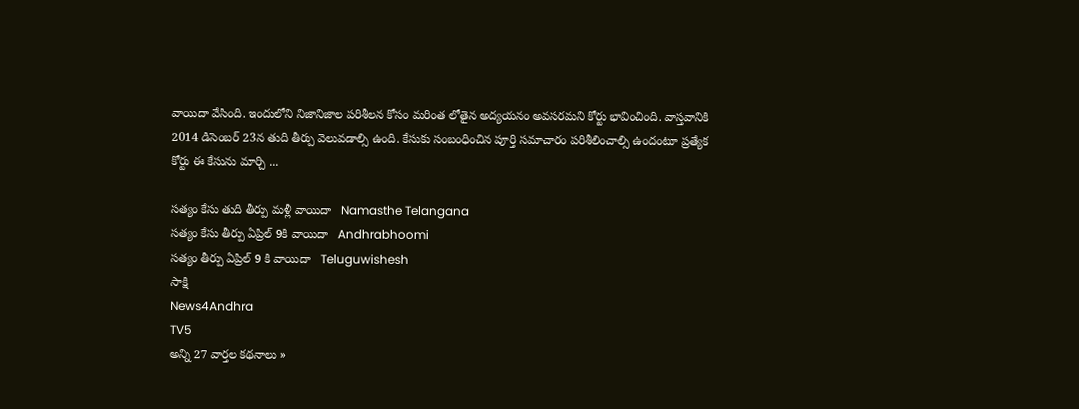వాయిదా వేసింది. ఇందులోని నిజానిజాల పరిశీలన కోసం మరింత లోతైన అద్యయనం అవసరమని కోర్టు భావించింది. వాస్తవానికి 2014 డిసెంబర్ 23న తుది తీర్పు వెలువడాల్సి ఉంది. కేసుకు సంబంధించిన పూర్తి సమాచారం పరిశీలించాల్సి ఉందంటూ ప్రత్యేక కోర్టు ఈ కేసును మార్చి ...

సత్యం కేసు తుది తీర్పు మళ్లీ వాయిదా   Namasthe Telangana
సత్యం కేసు తీర్పు ఏప్రిల్ 9కి వాయిదా   Andhrabhoomi
సత్యం తీర్పు ఏప్రిల్ 9 కి వాయిదా   Teluguwishesh
సాక్షి
News4Andhra
TV5
అన్ని 27 వార్తల కథనాలు »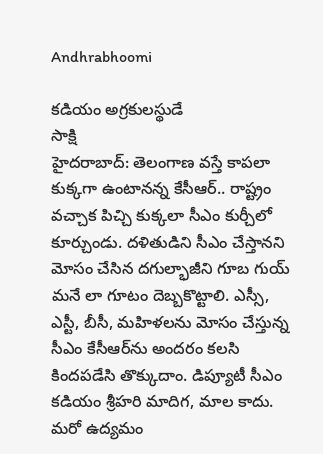Andhrabhoomi

కడియం అగ్రకులస్థుడే
సాక్షి
హైదరాబాద్: తెలంగాణ వస్తే కాపలా కుక్కగా ఉంటానన్న కేసీఆర్.. రాష్ట్రం వచ్చాక పిచ్చి కుక్కలా సీఎం కుర్చీలో కూర్చుండు. దళితుడిని సీఎం చేస్తానని మోసం చేసిన దగుల్భాజీని గూబ గుయ్ మనే లా గూటం దెబ్బకొట్టాలి. ఎస్సీ, ఎస్టీ, బీసీ, మహిళలను మోసం చేస్తున్న సీఎం కేసీఆర్‌ను అందరం కలసి కిందపడేసి తొక్కుదాం. డిప్యూటీ సీఎం కడియం శ్రీహరి మాదిగ, మాల కాదు.
మరో ఉద్యమం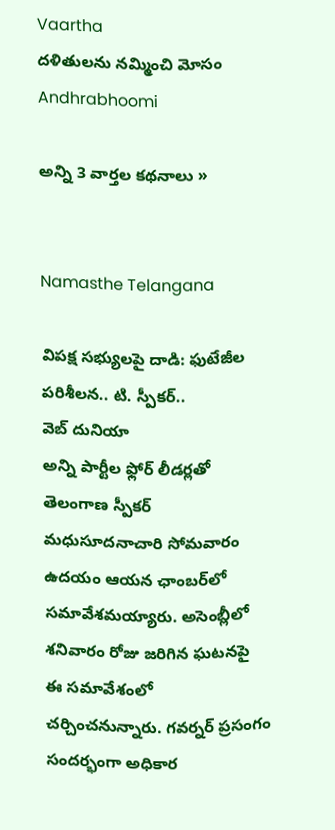Vaartha
దళితులను నమ్మించి మోసం   Andhrabhoomi

అన్ని 3 వార్తల కథనాలు »


Namasthe Telangana

విపక్ష సభ్యులపై దాడి: ఫుటేజీల పరిశీలన.. టి. స్పీకర్..
వెబ్ దునియా
అన్ని పార్టీల ఫ్లోర్‌ లీడర్లతో తెలంగాణ స్పీకర్‌ మధుసూదనాచారి సోమవారం ఉదయం ఆయన ఛాంబర్‌లో సమావేశమయ్యారు. అసెంబ్లీలో శనివారం రోజు జరిగిన ఘటనపై ఈ సమావేశంలో చర్చించనున్నారు. గవర్నర్‌ ప్రసంగం సందర్భంగా అధికార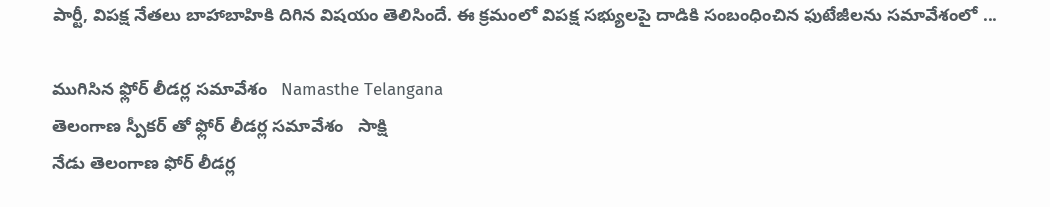పార్టీ, విపక్ష నేతలు బాహాబాహికి దిగిన విషయం తెలిసిందే. ఈ క్రమంలో విపక్ష సభ్యులపై దాడికి సంబంధించిన ఫుటేజీలను సమావేశంలో ...

ముగిసిన ఫ్లోర్ లీడర్ల సమావేశం   Namasthe Telangana
తెలంగాణ స్పీకర్ తో ఫ్లోర్ లీడర్ల సమావేశం   సాక్షి
నేడు తెలంగాణ ఫోర్ లీడర్ల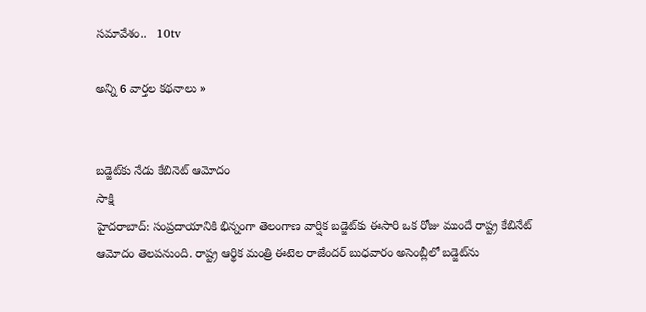సమావేశం..   10tv

అన్ని 6 వార్తల కథనాలు »


బడ్జెట్‌కు నేడు కేబినెట్ ఆమోదం
సాక్షి
హైదరాబాద్: సంప్రదాయానికి భిన్నంగా తెలంగాణ వార్షిక బడ్జెట్‌కు ఈసారి ఒక రోజు ముందే రాష్ట్ర కేబినేట్ ఆమోదం తెలపనుంది. రాష్ట్ర ఆర్థిక మంత్రి ఈటెల రాజేందర్ బుధవారం అసెంబ్లీలో బడ్జెట్‌ను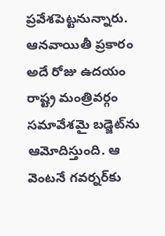ప్రవేశపెట్టనున్నారు. ఆనవాయితీ ప్రకారం అదే రోజు ఉదయం రాష్ట్ర మంత్రివర్గం సమావేశమై బడ్జెట్‌ను ఆమోదిస్తుంది. ఆ వెంటనే గవర్నర్‌కు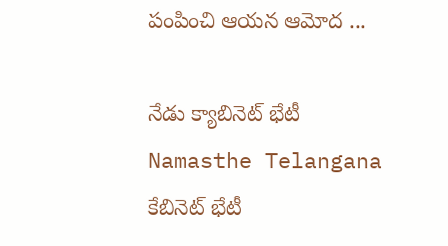పంపించి ఆయన ఆమోద ...

నేడు క్యాబినెట్ భేటీ   Namasthe Telangana
కేబినెట్ భేటీ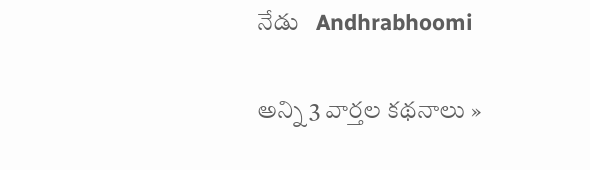నేడు   Andhrabhoomi

అన్ని 3 వార్తల కథనాలు »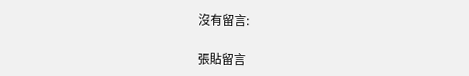沒有留言:

張貼留言